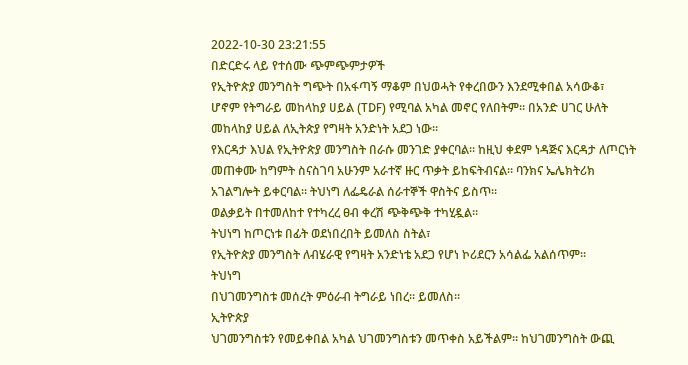2022-10-30 23:21:55
በድርድሩ ላይ የተሰሙ ጭምጭምታዎች
የኢትዮጵያ መንግስት ግጭት በአፋጣኝ ማቆም በህወሓት የቀረበውን እንደሚቀበል አሳውቆ፣ ሆኖም የትግራይ መከላከያ ሀይል (TDF) የሚባል አካል መኖር የለበትም። በአንድ ሀገር ሁለት መከላከያ ሀይል ለኢትጵያ የግዛት አንድነት አደጋ ነው።
የእርዳታ እህል የኢትዮጵያ መንግስት በራሱ መንገድ ያቀርባል። ከዚህ ቀደም ነዳጅና እርዳታ ለጦርነት መጠቀሙ ከግምት ስናስገባ አሁንም አራተኛ ዙር ጥቃት ይከፍትብናል። ባንክና ኤሌክትሪክ አገልግሎት ይቀርባል። ትህነግ ለፌዴራል ሰራተኞች ዋስትና ይስጥ።
ወልቃይት በተመለከተ የተካረረ ፀብ ቀረሽ ጭቅጭቅ ተካሂዷል።
ትህነግ ከጦርነቱ በፊት ወደነበረበት ይመለስ ስትል፣
የኢትዮጵያ መንግስት ለብሄራዊ የግዛት አንድነቴ አደጋ የሆነ ኮሪደርን አሳልፌ አልሰጥም።
ትህነግ
በህገመንግስቱ መሰረት ምዕራብ ትግራይ ነበረ። ይመለስ።
ኢትዮጵያ
ህገመንግስቱን የመይቀበል አካል ህገመንግስቱን መጥቀስ አይችልም። ከህገመንግስት ውጪ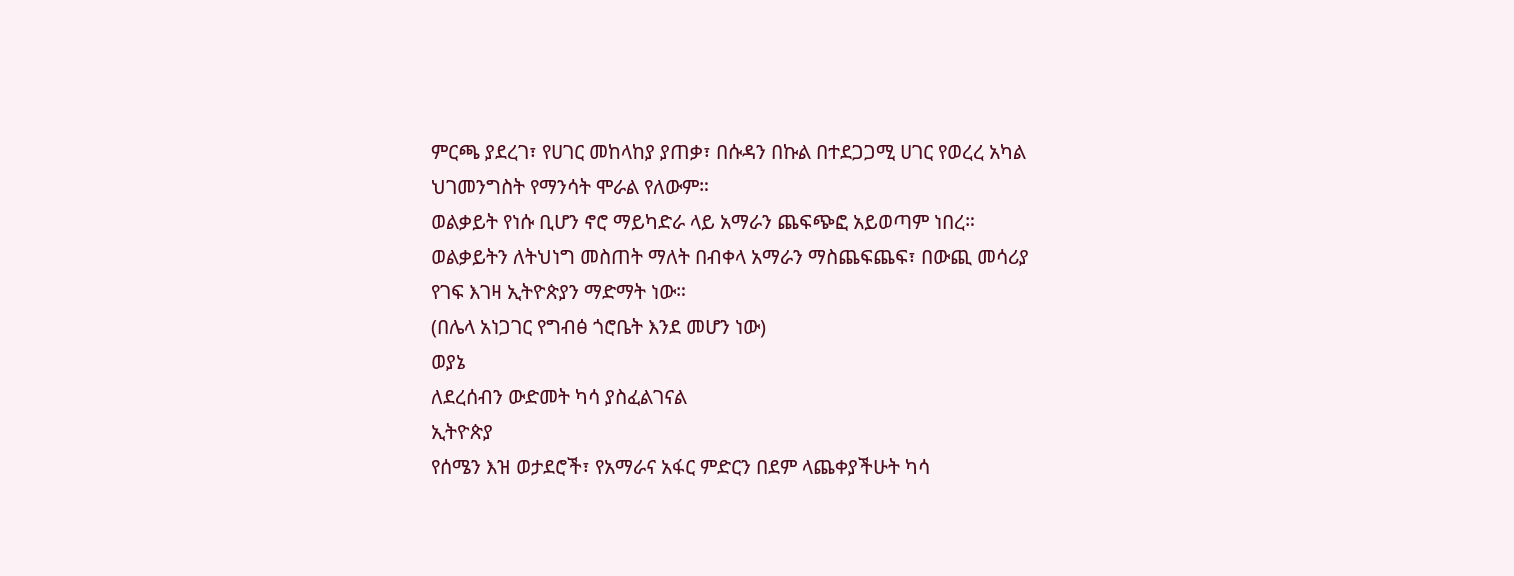ምርጫ ያደረገ፣ የሀገር መከላከያ ያጠቃ፣ በሱዳን በኩል በተደጋጋሚ ሀገር የወረረ አካል ህገመንግስት የማንሳት ሞራል የለውም።
ወልቃይት የነሱ ቢሆን ኖሮ ማይካድራ ላይ አማራን ጨፍጭፎ አይወጣም ነበረ። ወልቃይትን ለትህነግ መስጠት ማለት በብቀላ አማራን ማስጨፍጨፍ፣ በውጪ መሳሪያ የገፍ እገዛ ኢትዮጵያን ማድማት ነው።
(በሌላ አነጋገር የግብፅ ጎሮቤት እንደ መሆን ነው)
ወያኔ
ለደረሰብን ውድመት ካሳ ያስፈልገናል
ኢትዮጵያ
የሰሜን እዝ ወታደሮች፣ የአማራና አፋር ምድርን በደም ላጨቀያችሁት ካሳ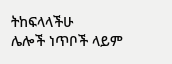ትከፍላላችሁ
ሌሎች ነጥቦች ላይም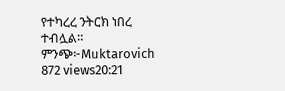የተካረረ ንትርክ ነበረ ተብሏል።
ምንጭ፦Muktarovich
872 views20:21